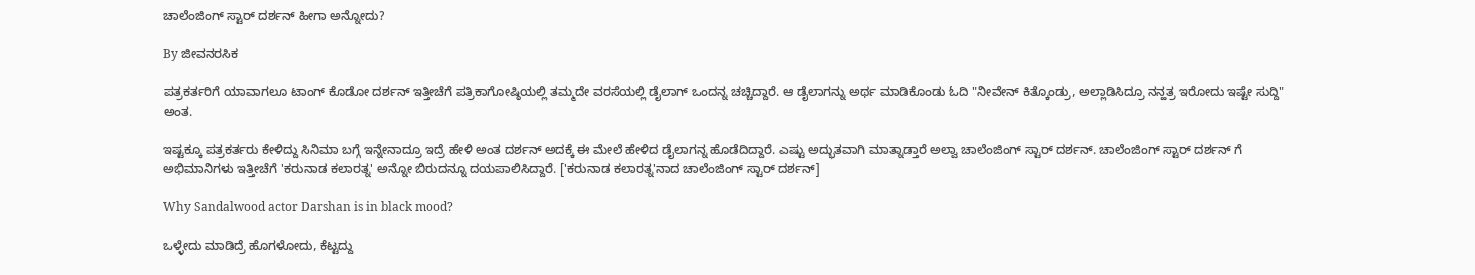ಚಾಲೆಂಜಿಂಗ್ ಸ್ಟಾರ್ ದರ್ಶನ್ ಹೀಗಾ ಅನ್ನೋದು?

By ಜೀವನರಸಿಕ

ಪತ್ರಕರ್ತರಿಗೆ ಯಾವಾಗಲೂ ಟಾಂಗ್ ಕೊಡೋ ದರ್ಶನ್ ಇತ್ತೀಚೆಗೆ ಪತ್ರಿಕಾಗೋಷ್ಠಿಯಲ್ಲಿ ತಮ್ಮದೇ ವರಸೆಯಲ್ಲಿ ಡೈಲಾಗ್ ಒಂದನ್ನ ಚಚ್ಚಿದ್ದಾರೆ. ಆ ಡೈಲಾಗನ್ನು ಅರ್ಥ ಮಾಡಿಕೊಂಡು ಓದಿ "ನೀವೇನ್ ಕಿತ್ಕೊಂಡ್ರು, ಅಲ್ಲಾಡಿಸಿದ್ರೂ ನನ್ಹತ್ರ ಇರೋದು ಇಷ್ಟೇ ಸುದ್ದಿ" ಅಂತ.

ಇಷ್ಟಕ್ಕೂ ಪತ್ರಕರ್ತರು ಕೇಳಿದ್ದು ಸಿನಿಮಾ ಬಗ್ಗೆ ಇನ್ನೇನಾದ್ರೂ ಇದ್ರೆ ಹೇಳಿ ಅಂತ ದರ್ಶನ್ ಅದಕ್ಕೆ ಈ ಮೇಲೆ ಹೇಳಿದ ಡೈಲಾಗನ್ನ ಹೊಡೆದಿದ್ದಾರೆ. ಎಷ್ಟು ಅದ್ಭುತವಾಗಿ ಮಾತ್ನಾಡ್ತಾರೆ ಅಲ್ವಾ ಚಾಲೆಂಜಿಂಗ್ ಸ್ಟಾರ್ ದರ್ಶನ್. ಚಾಲೆಂಜಿಂಗ್ ಸ್ಟಾರ್ ದರ್ಶನ್ ಗೆ ಅಭಿಮಾನಿಗಳು ಇತ್ತೀಚೆಗೆ 'ಕರುನಾಡ ಕಲಾರತ್ನ' ಅನ್ನೋ ಬಿರುದನ್ನೂ ದಯಪಾಲಿಸಿದ್ದಾರೆ. ['ಕರುನಾಡ ಕಲಾರತ್ನ'ನಾದ ಚಾಲೆಂಜಿಂಗ್ ಸ್ಟಾರ್ ದರ್ಶನ್]

Why Sandalwood actor Darshan is in black mood?

ಒಳ್ಳೇದು ಮಾಡಿದ್ರೆ ಹೊಗಳೋದು, ಕೆಟ್ಟದ್ದು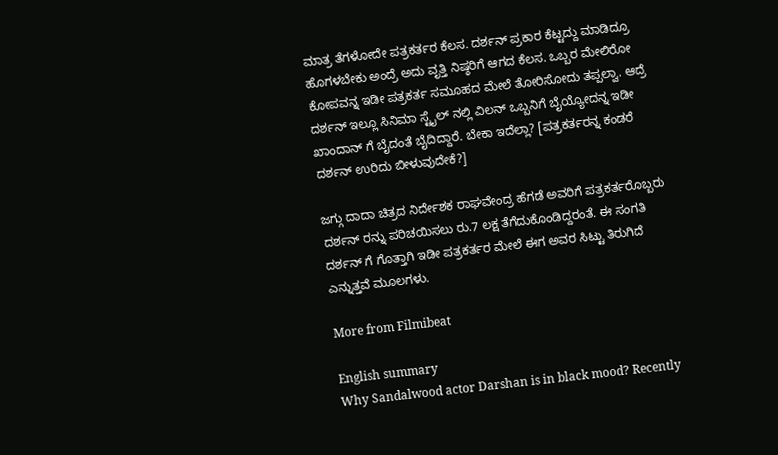ಮಾತ್ರ ತೆಗಳೋದೇ ಪತ್ರಕರ್ತರ ಕೆಲಸ. ದರ್ಶನ್ ಪ್ರಕಾರ ಕೆಟ್ಟದ್ದು ಮಾಡಿದ್ರೂ ಹೊಗಳಬೇಕು ಅಂದ್ರೆ ಅದು ವೃತ್ತಿ ನಿಷ್ಠರಿಗೆ ಆಗದ ಕೆಲಸ. ಒಬ್ಬರ ಮೇಲಿರೋ ಕೋಪವನ್ನ ಇಡೀ ಪತ್ರಕರ್ತ ಸಮೂಹದ ಮೇಲೆ ತೋರಿಸೋದು ತಪ್ಪಲ್ವಾ. ಆದ್ರೆ ದರ್ಶನ್ ಇಲ್ಲೂ ಸಿನಿಮಾ ಸ್ಟೈಲ್ ನಲ್ಲಿ ವಿಲನ್ ಒಬ್ಬನಿಗೆ ಬೈಯ್ಯೋದನ್ನ ಇಡೀ ಖಾಂದಾನ್ ಗೆ ಬೈದಂತೆ ಬೈದಿದ್ದಾರೆ. ಬೇಕಾ ಇದೆಲ್ಲಾ? [ಪತ್ರಕರ್ತರನ್ನ ಕಂಡರೆ ದರ್ಶನ್ ಉರಿದು ಬೀಳುವುದೇಕೆ?]

ಜಗ್ಗು ದಾದಾ ಚಿತ್ರದ ನಿರ್ದೇಶಕ ರಾಘವೇಂದ್ರ ಹೆಗಡೆ ಅವರಿಗೆ ಪತ್ರಕರ್ತರೊಬ್ಬರು ದರ್ಶನ್ ರನ್ನು ಪರಿಚಯಿಸಲು ರು.7 ಲಕ್ಷ ತೆಗೆದುಕೊಂಡಿದ್ದರಂತೆ. ಈ ಸಂಗತಿ ದರ್ಶನ್ ಗೆ ಗೊತ್ತಾಗಿ ಇಡೀ ಪತ್ರಕರ್ತರ ಮೇಲೆ ಈಗ ಅವರ ಸಿಟ್ಟು ತಿರುಗಿದೆ ಎನ್ನುತ್ತವೆ ಮೂಲಗಳು.

More from Filmibeat

English summary
Why Sandalwood actor Darshan is in black mood? Recently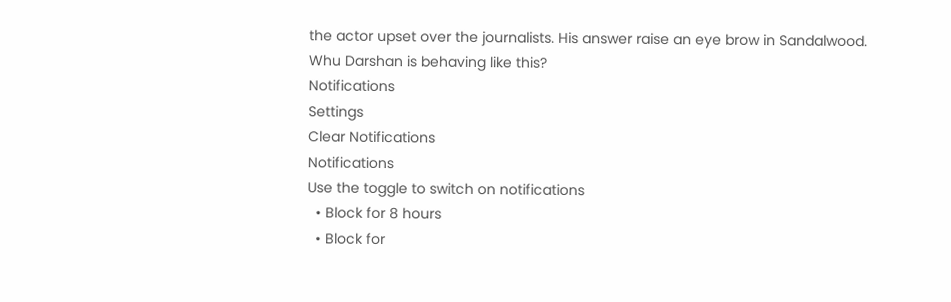the actor upset over the journalists. His answer raise an eye brow in Sandalwood. Whu Darshan is behaving like this?
Notifications
Settings
Clear Notifications
Notifications
Use the toggle to switch on notifications
  • Block for 8 hours
  • Block for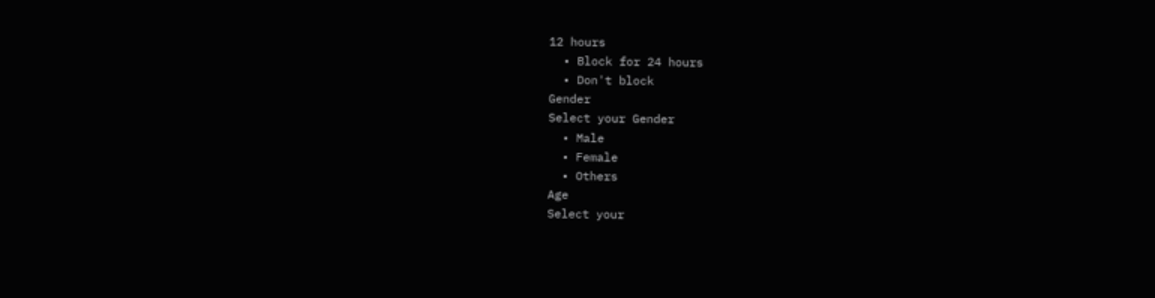12 hours
  • Block for 24 hours
  • Don't block
Gender
Select your Gender
  • Male
  • Female
  • Others
Age
Select your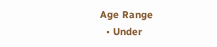Age Range
  • Under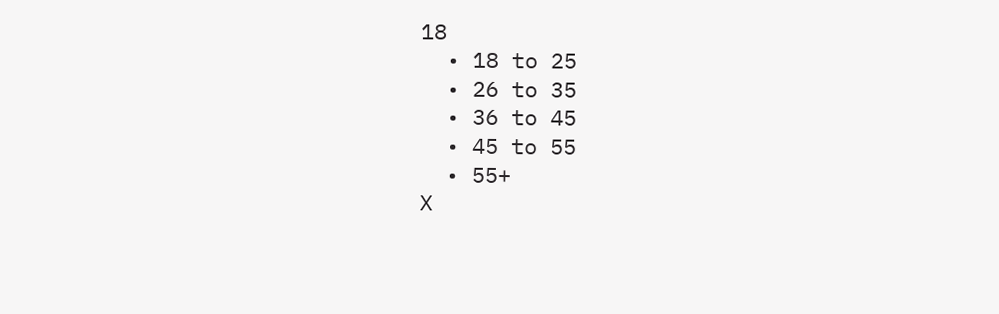18
  • 18 to 25
  • 26 to 35
  • 36 to 45
  • 45 to 55
  • 55+
X